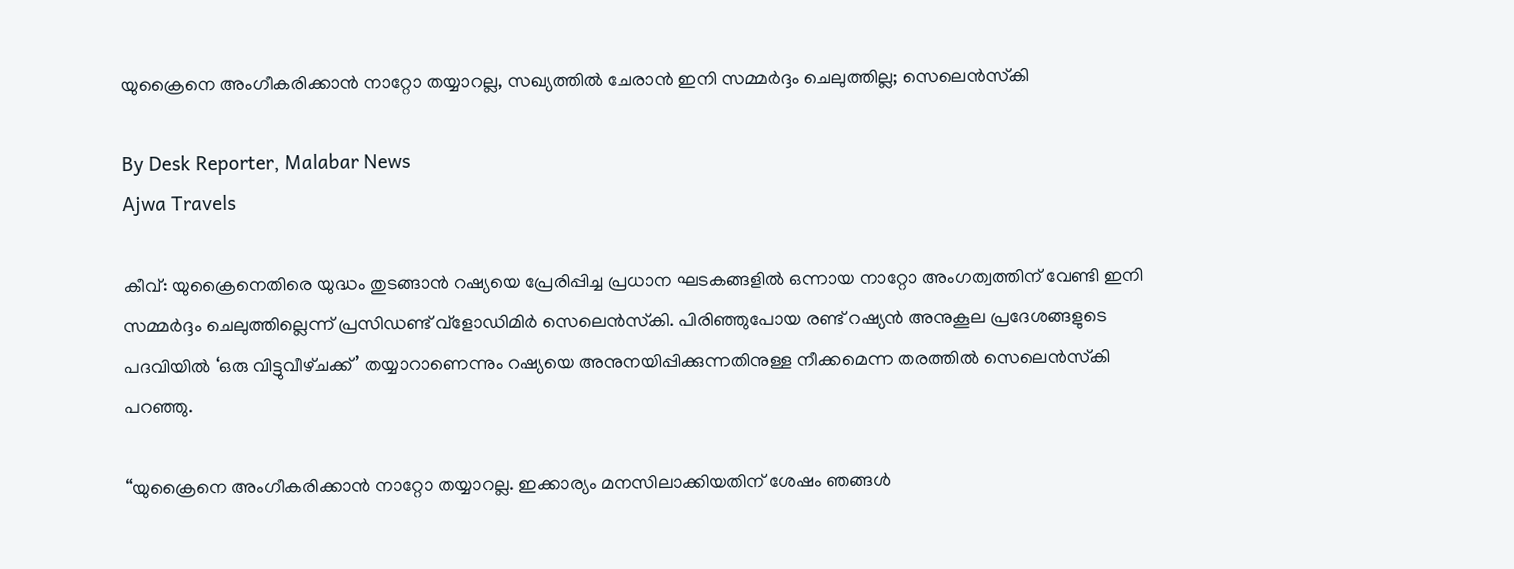യുക്രൈനെ അംഗീകരിക്കാൻ നാറ്റോ തയ്യാറല്ല, സഖ്യത്തിൽ ചേരാൻ ഇനി സമ്മർദ്ദം ചെലുത്തില്ല; സെലെൻസ്‌കി

By Desk Reporter, Malabar News
Ajwa Travels

കീവ്: യുക്രൈനെതിരെ യുദ്ധം തുടങ്ങാൻ റഷ്യയെ പ്രേരിപ്പിച്ച പ്രധാന ഘടകങ്ങളിൽ ഒന്നായ നാറ്റോ അംഗത്വത്തിന് വേണ്ടി ഇനി സമ്മർദ്ദം ചെലുത്തില്ലെന്ന് പ്രസിഡണ്ട് വ്‌ളോഡിമിർ സെലെൻസ്‌കി. പിരിഞ്ഞുപോയ രണ്ട് റഷ്യൻ അനുകൂല പ്രദേശങ്ങളുടെ പദവിയിൽ ‘ഒരു വിട്ടുവീഴ്‌ചക്ക്’ തയ്യാറാണെന്നും റഷ്യയെ അനുനയിപ്പിക്കുന്നതിനുള്ള നീക്കമെന്ന തരത്തിൽ സെലെൻസ്‌കി പറഞ്ഞു.

“യുക്രൈനെ അംഗീകരിക്കാൻ നാറ്റോ തയ്യാറല്ല. ഇക്കാര്യം മനസിലാക്കിയതിന് ശേഷം ഞങ്ങൾ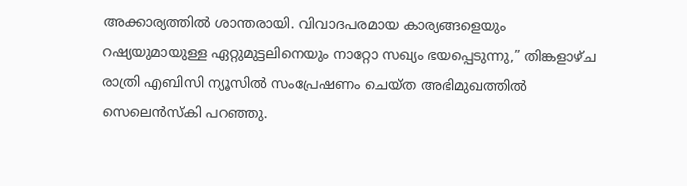അക്കാര്യത്തിൽ ശാന്തരായി. വിവാദപരമായ കാര്യങ്ങളെയും റഷ്യയുമായുള്ള ഏറ്റുമുട്ടലിനെയും നാറ്റോ സഖ്യം ഭയപ്പെടുന്നു,” തിങ്കളാഴ്‌ച രാത്രി എബിസി ന്യൂസിൽ സംപ്രേഷണം ചെയ്‌ത അഭിമുഖത്തിൽ സെലെൻസ്‌കി പറഞ്ഞു.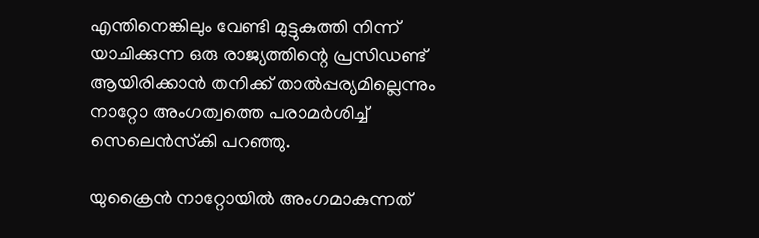എന്തിനെങ്കിലും വേണ്ടി മുട്ടുകുത്തി നിന്ന് യാചിക്കുന്ന ഒരു രാജ്യത്തിന്റെ പ്രസിഡണ്ട് ആയിരിക്കാൻ തനിക്ക് താൽപ്പര്യമില്ലെന്നും നാറ്റോ അംഗത്വത്തെ പരാമർശിച്ച് സെലെൻസ്‌കി പറഞ്ഞു.

യുക്രൈൻ നാറ്റോയിൽ അംഗമാകുന്നത്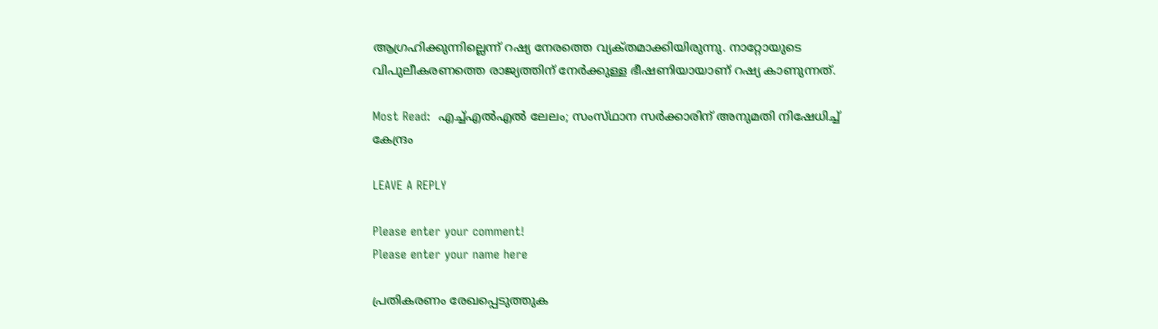ആഗ്രഹിക്കുന്നില്ലെന്ന് റഷ്യ നേരത്തെ വ്യക്‌തമാക്കിയിരുന്നു. നാറ്റോയുടെ വിപുലീകരണത്തെ രാജ്യത്തിന് നേർക്കുള്ള ഭീഷണിയായാണ് റഷ്യ കാണുന്നത്.

Most Read:  എച്ച്എൽഎൽ ലേലം; സംസ്‌ഥാന സർക്കാരിന് അനുമതി നിഷേധിച്ച് കേന്ദ്രം

LEAVE A REPLY

Please enter your comment!
Please enter your name here

പ്രതികരണം രേഖപ്പെടുത്തുക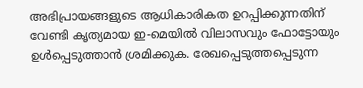അഭിപ്രായങ്ങളുടെ ആധികാരികത ഉറപ്പിക്കുന്നതിന് വേണ്ടി കൃത്യമായ ഇ-മെയിൽ വിലാസവും ഫോട്ടോയും ഉൾപ്പെടുത്താൻ ശ്രമിക്കുക. രേഖപ്പെടുത്തപ്പെടുന്ന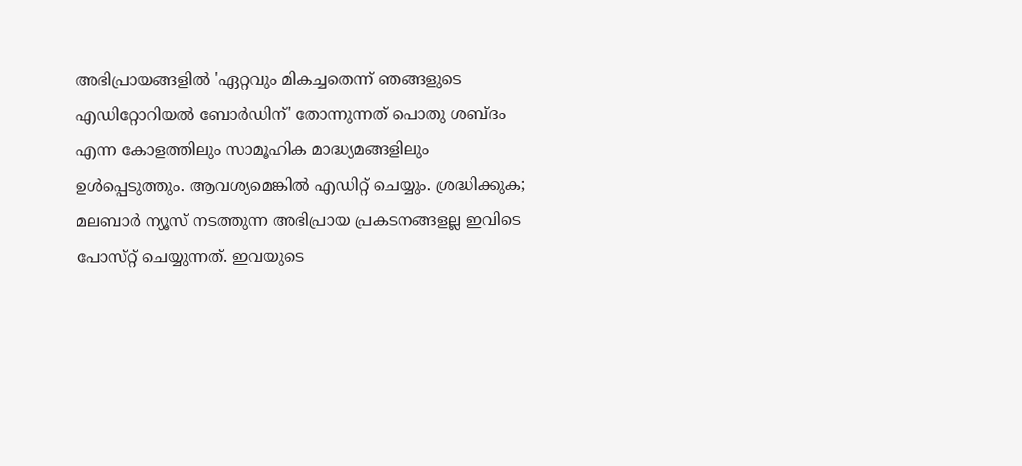അഭിപ്രായങ്ങളിൽ 'ഏറ്റവും മികച്ചതെന്ന് ഞങ്ങളുടെ എഡിറ്റോറിയൽ ബോർഡിന്' തോന്നുന്നത് പൊതു ശബ്‌ദം എന്ന കോളത്തിലും സാമൂഹിക മാദ്ധ്യമങ്ങളിലും ഉൾപ്പെടുത്തും. ആവശ്യമെങ്കിൽ എഡിറ്റ് ചെയ്യും. ശ്രദ്ധിക്കുക; മലബാർ ന്യൂസ് നടത്തുന്ന അഭിപ്രായ പ്രകടനങ്ങളല്ല ഇവിടെ പോസ്‌റ്റ് ചെയ്യുന്നത്. ഇവയുടെ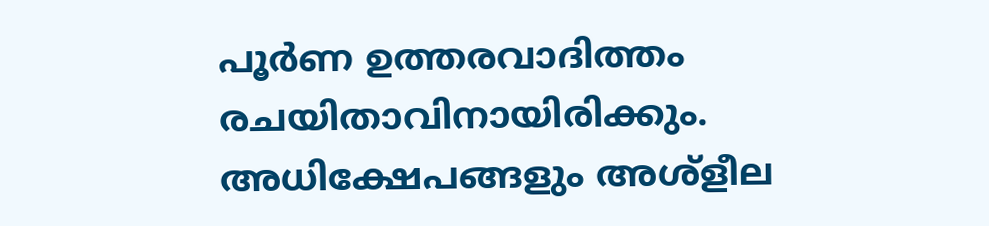പൂർണ ഉത്തരവാദിത്തം രചയിതാവിനായിരിക്കും. അധിക്ഷേപങ്ങളും അശ്‌ളീല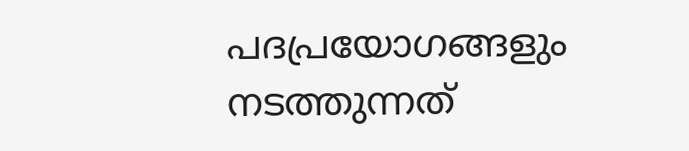പദപ്രയോഗങ്ങളും നടത്തുന്നത്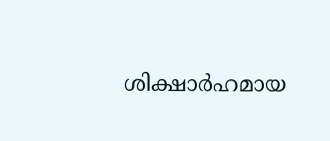ശിക്ഷാർഹമായ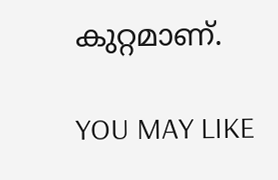കുറ്റമാണ്.

YOU MAY LIKE